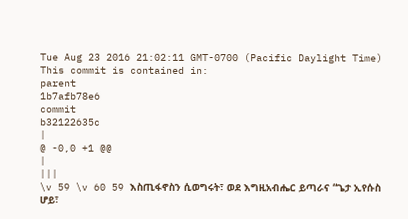Tue Aug 23 2016 21:02:11 GMT-0700 (Pacific Daylight Time)
This commit is contained in:
parent
1b7afb78e6
commit
b32122635c
|
@ -0,0 +1 @@
|
|||
\v 59 \v 60 59 እስጢፋኖስን ሲወግሩት፣ ወደ እግዚአብሔር ይጣራና “ጌታ ኢየሱስ ሆይ፣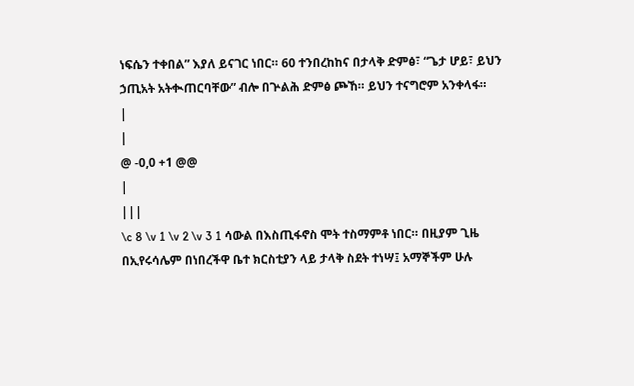ነፍሴን ተቀበል” እያለ ይናገር ነበር። 60 ተንበረከከና በታላቅ ድምፅ፣ “ጌታ ሆይ፣ ይህን ኃጢአት አትቊጠርባቸው” ብሎ በጕልሕ ድምፅ ጮኸ። ይህን ተናግሮም አንቀላፋ።
|
|
@ -0,0 +1 @@
|
|||
\c 8 \v 1 \v 2 \v 3 1 ሳውል በእስጢፋኖስ ሞት ተስማምቶ ነበር። በዚያም ጊዜ በኢየሩሳሌም በነበረችዋ ቤተ ክርስቲያን ላይ ታላቅ ስደት ተነሣ፤ አማኞችም ሁሉ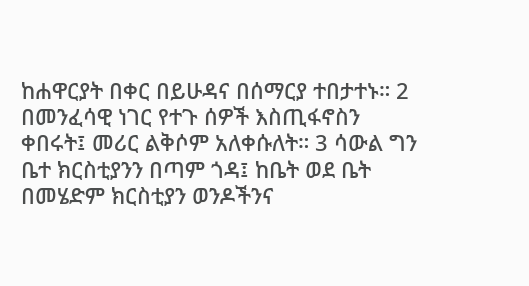ከሐዋርያት በቀር በይሁዳና በሰማርያ ተበታተኑ። 2 በመንፈሳዊ ነገር የተጉ ሰዎች እስጢፋኖስን ቀበሩት፤ መሪር ልቅሶም አለቀሱለት። 3 ሳውል ግን ቤተ ክርስቲያንን በጣም ጎዳ፤ ከቤት ወደ ቤት በመሄድም ክርስቲያን ወንዶችንና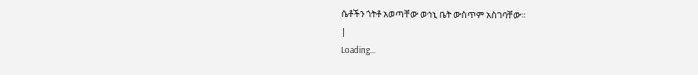ሴቶችን ጎትቶ አወጣቸው ወኅኒ ቤት ውስጥም አስገባቸው።
|
Loading…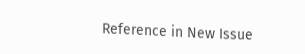Reference in New Issue